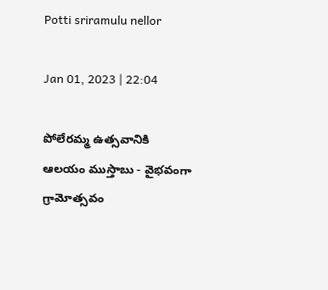Potti sriramulu nellor

Jan 01, 2023 | 22:04

పోలేరమ్మ ఉత్సవానికి ఆలయం ముస్తాబు - వైభవంగా గ్రామోత్సవం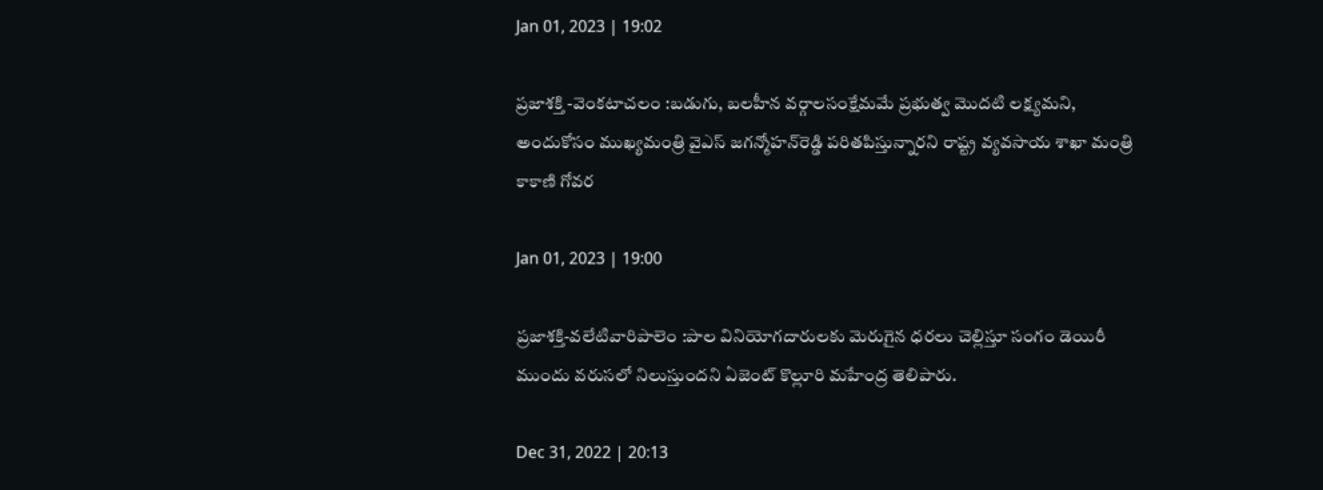Jan 01, 2023 | 19:02

ప్రజాశక్తి -వెంకటాచలం :బడుగు, బలహీన వర్గాలసంక్షేమమే ప్రభుత్వ మొదటి లక్ష్యమని, అందుకోసం ముఖ్యమంత్రి వైఎస్‌ జగన్మోహన్‌రెడ్డి పరితపిస్తున్నారని రాష్ట్ర వ్యవసాయ శాఖా మంత్రి కాకాణి గోవర

Jan 01, 2023 | 19:00

ప్రజాశక్తి-వలేటివారిపాలెం :పాల వినియోగదారులకు మెరుగైన ధరలు చెల్లిస్తూ సంగం డెయిరీ ముందు వరుసలో నిలుస్తుందని ఏజెంట్‌ కొల్లూరి మహేంద్ర తెలిపారు.

Dec 31, 2022 | 20:13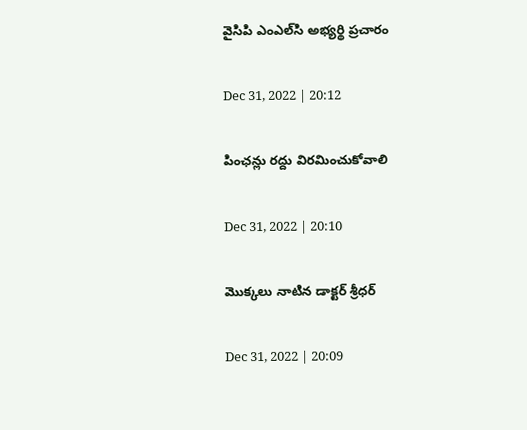వైసిపి ఎంఎల్‌సి అభ్యర్థి ప్రచారం

Dec 31, 2022 | 20:12

పింఛన్లు రద్దు విరమించుకోవాలి

Dec 31, 2022 | 20:10

మొక్కలు నాటిన డాక్టర్‌ శ్రీధర్‌

Dec 31, 2022 | 20:09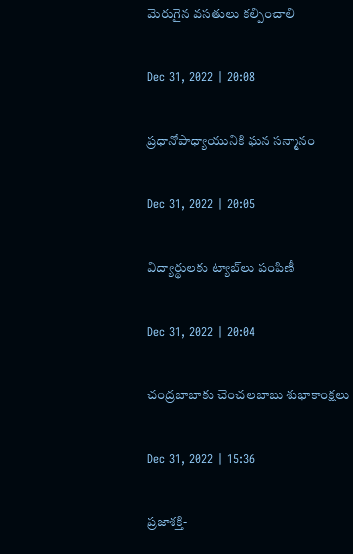మెరుగైన వసతులు కల్పించాలి

Dec 31, 2022 | 20:08

ప్రధానోపాధ్యాయునికి ఘన సన్మానం

Dec 31, 2022 | 20:05

విద్యార్థులకు ట్యాబ్‌లు పంపిణీ

Dec 31, 2022 | 20:04

చంద్రబాబాకు చెంచలబాబు శుభాకాంక్షలు

Dec 31, 2022 | 15:36

ప్రజాశక్తి-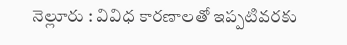నెల్లూరు : వివిధ కారణాలతో ఇప్పటివరకు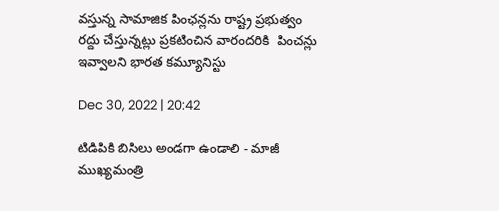వస్తున్న సామాజిక పింఛన్లను రాష్ట్ర ప్రభుత్వం రద్దు చేస్తున్నట్లు ప్రకటించిన వారందరికి  పించన్లు ఇవ్వాలని భారత కమ్యూనిస్టు

Dec 30, 2022 | 20:42

టిడిపికి బిసిలు అండగా ఉండాలి - మాజీ ముఖ్యమంత్రి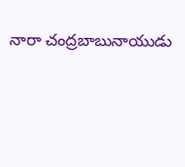నారా చంద్రబాబునాయుడు